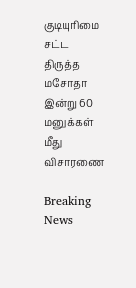குடியுரிமை சட்ட திருத்த மசோதா இன்று 60 மனுக்கள் மீது விசாரணை

Breaking News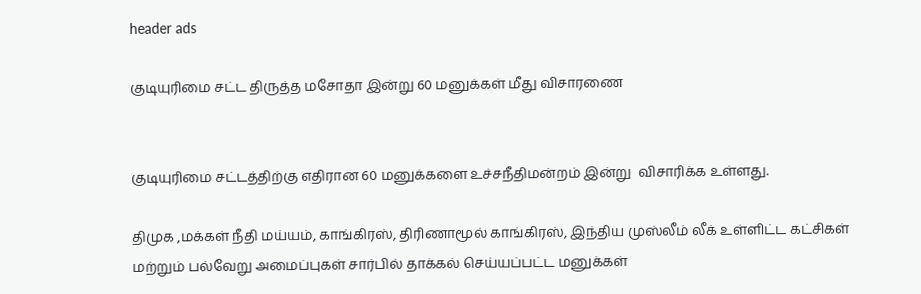header ads

குடியுரிமை சட்ட திருத்த மசோதா இன்று 60 மனுக்கள் மீது விசாரணை


குடியுரிமை சட்டத்திற்கு எதிரான 60 மனுக்களை உச்சநீதிமன்றம் இன்று  விசாரிக்க உள்ளது.

திமுக ,மக்கள் நீதி மய்யம், காங்கிரஸ், திரிணாமூல் காங்கிரஸ், இந்திய முஸ்லீம் லீக் உள்ளிட்ட கட்சிகள் மற்றும் பல்வேறு அமைப்புகள் சார்பில் தாக்கல் செய்யப்பட்ட மனுக்கள்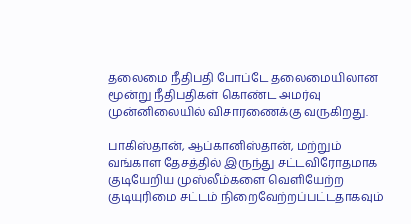தலைமை நீதிபதி போப்டே தலைமையிலான மூன்று நீதிபதிகள் கொண்ட அமர்வு முன்னிலையில் விசாரணைக்கு வருகிறது.

பாகிஸ்தான், ஆப்கானிஸ்தான், மற்றும் வங்காள தேசத்தில் இருந்து சட்டவிரோதமாக குடியேறிய முஸ்லீம்களை வெளியேற்ற குடியுரிமை சட்டம் நிறைவேற்றப்பட்டதாகவும்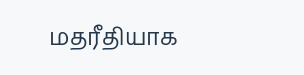மதரீதியாக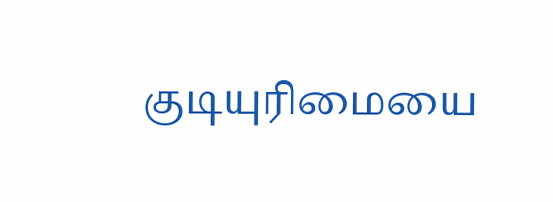குடியுரிமையை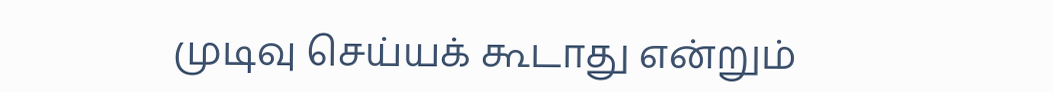முடிவு செய்யக் கூடாது என்றும்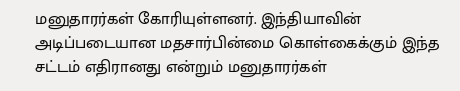மனுதாரர்கள் கோரியுள்ளனர். இந்தியாவின் அடிப்படையான மதசார்பின்மை கொள்கைக்கும் இந்த சட்டம் எதிரானது என்றும் மனுதாரர்கள்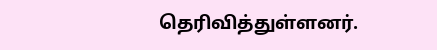தெரிவித்துள்ளனர்.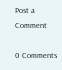Post a Comment

0 Comments